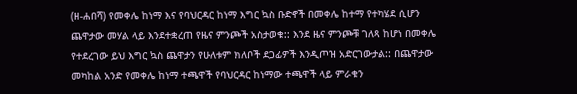(ዘ-ሐበሻ) የመቀሌ ከነማ እና የባህርዳር ከነማ እግር ኳስ ቡድኖች በመቀሌ ከተማ የተካሄደ ሲሆን ጨዋታው መሃል ላይ እንደተቋረጠ የዜና ምንጮች አስታወቁ:: እንደ ዜና ምንጮቹ ገለጻ ከሆነ በመቀሌ የተደረገው ይህ እግር ኳስ ጨዋታን የሁለቱም ክለቦች ደጋፊዎች እንዲጦዝ አድርገውታል:: በጨዋታው መካከል አንድ የመቀሌ ከነማ ተጫዋች የባህርዳር ከነማው ተጫዋች ላይ ምራቁን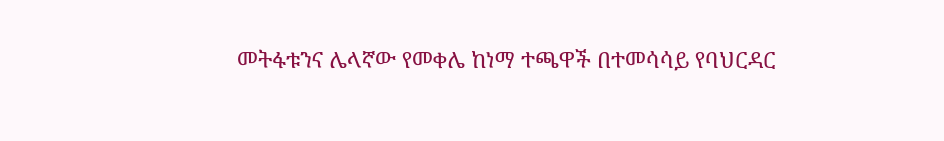መትፋቱንና ሌላኛው የመቀሌ ከነማ ተጫዋች በተመሳሳይ የባህርዳር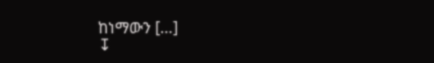ከነማውን […]
↧